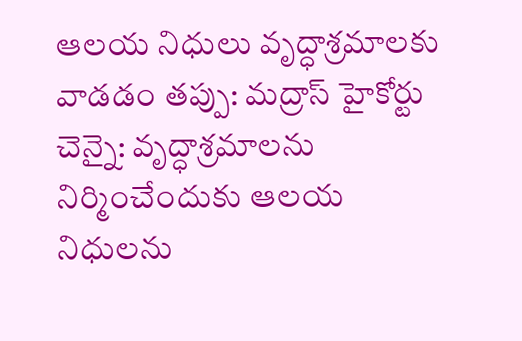ఆలయ నిధులు వృద్ధాశ్రమాలకు వాడడం తప్పు: మద్రాస్ హైకోర్టు
చెన్నై: వృద్ధాశ్రమాలను నిర్మించేందుకు ఆలయ నిధులను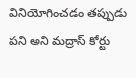వినియోగించడం తప్పుడు పని అని మద్రాస్ కోర్టు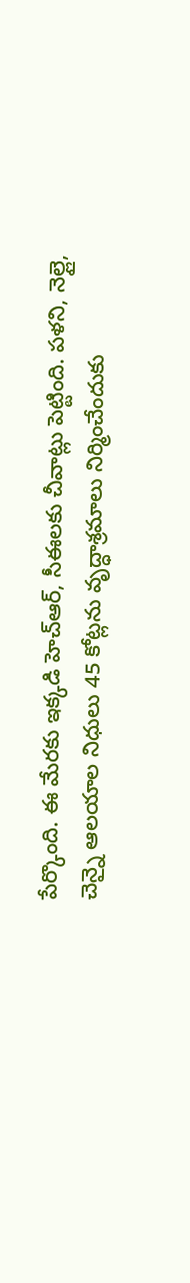పేర్కొంది. ఈ మేరకు ఇక్కడి హెచ్ఆర్, సీఈలకు చీవాట్లు పెట్టింది. పళని, నెల్లై, చెన్నై ఆలయాల నిధులు 45 కోట్లను వృద్ధాశ్రమాలు నిర్మించేందుకు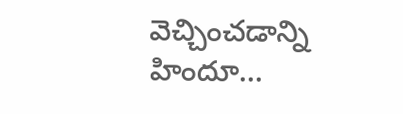వెచ్చించడాన్ని హిందూ...